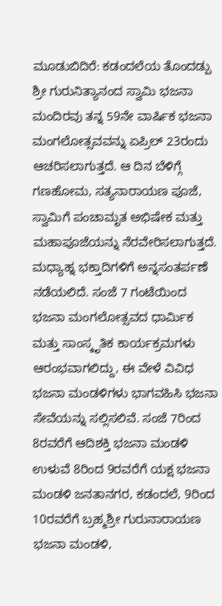ಮೂಡುಬಿದಿರೆ: ಕಡಂದಲೆಯ ತೊಂದಡ್ಪು ಶ್ರೀ ಗುರುನಿತ್ಯಾನಂದ ಸ್ವಾಮಿ ಭಜನಾ ಮಂದಿರವು ತನ್ನ 59ನೇ ವಾರ್ಷಿಕ ಭಜನಾ ಮಂಗಲೋತ್ಸವವನ್ನು ಏಪ್ರಿಲ್ 23ರಂದು ಆಚರಿಸಲಾಗುತ್ತದೆ. ಆ ದಿನ ಬೆಳಿಗ್ಗೆ ಗಣಹೋಮ, ಸತ್ಯನಾರಾಯಣ ಪೂಜೆ, ಸ್ವಾಮಿಗೆ ಪಂಚಾಮೃತ ಅಭಿಷೇಕ ಮತ್ತು ಮಹಾಪೂಜೆಯನ್ನು ನೆರವೇರಿಸಲಾಗುತ್ತದೆ. ಮಧ್ಯಾಹ್ನ ಭಕ್ತಾದಿಗಳಿಗೆ ಅನ್ನಸಂತರ್ಪಣೆ ನಡೆಯಲಿದೆ. ಸಂಜೆ 7 ಗಂಟೆಯಿಂದ ಭಜನಾ ಮಂಗಲೋತ್ಸವದ ಧಾರ್ಮಿಕ ಮತ್ತು ಸಾಂಸ್ಕೃತಿಕ ಕಾರ್ಯಕ್ರಮಗಳು ಆರಂಭವಾಗಲಿದ್ದು, ಈ ವೇಳೆ ವಿವಿಧ ಭಜನಾ ಮಂಡಳಿಗಳು ಭಾಗವಹಿಸಿ ಭಜನಾ ಸೇವೆಯನ್ನು ಸಲ್ಲಿಸಲಿವೆ. ಸಂಜೆ 7ರಿಂದ 8ರವರೆಗೆ ಆದಿಶಕ್ತಿ ಭಜನಾ ಮಂಡಳಿ ಉಳುವೆ 8ರಿಂದ 9ರವರೆಗೆ ಯಕ್ಷ ಭಜನಾ ಮಂಡಳಿ ಜನತಾನಗರ, ಕಡಂದಲೆ, 9ರಿಂದ 10ರವರೆಗೆ ಬ್ರಹ್ಮಶ್ರೀ ಗುರುನಾರಾಯಣ ಭಜನಾ ಮಂಡಳಿ,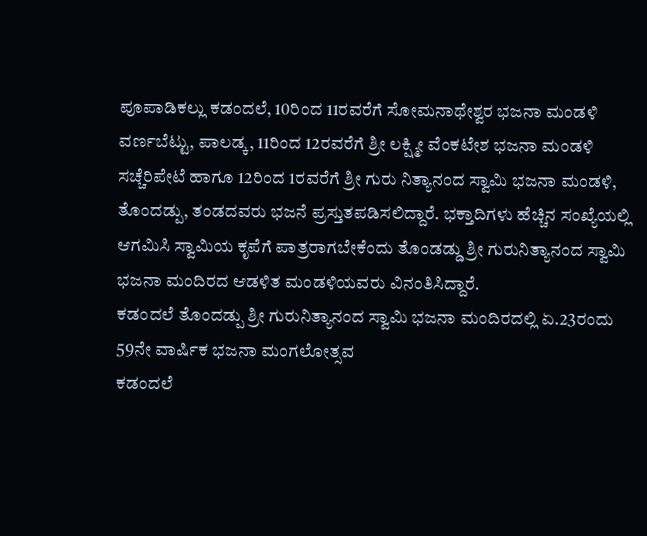ಪೂಪಾಡಿಕಲ್ಲು ಕಡಂದಲೆ, 10ರಿಂದ 11ರವರೆಗೆ ಸೋಮನಾಥೇಶ್ವರ ಭಜನಾ ಮಂಡಳಿ ವರ್ಣಬೆಟ್ಟು, ಪಾಲಡ್ಕ, 11ರಿಂದ 12ರವರೆಗೆ ಶ್ರೀ ಲಕ್ಷ್ಮೀ ವೆಂಕಟೇಶ ಭಜನಾ ಮಂಡಳಿ ಸಚ್ಚೆರಿಪೇಟೆ ಹಾಗೂ 12ರಿಂದ 1ರವರೆಗೆ ಶ್ರೀ ಗುರು ನಿತ್ಯಾನಂದ ಸ್ವಾಮಿ ಭಜನಾ ಮಂಡಳಿ, ತೊಂದಡ್ಪು, ತಂಡದವರು ಭಜನೆ ಪ್ರಸ್ತುತಪಡಿಸಲಿದ್ದಾರೆ. ಭಕ್ತಾದಿಗಳು ಹೆಚ್ಚಿನ ಸಂಖ್ಯೆಯಲ್ಲಿ ಆಗಮಿಸಿ ಸ್ವಾಮಿಯ ಕೃಪೆಗೆ ಪಾತ್ರರಾಗಬೇಕೆಂದು ತೊಂಡಡ್ಡು ಶ್ರೀ ಗುರುನಿತ್ಯಾನಂದ ಸ್ವಾಮಿ ಭಜನಾ ಮಂದಿರದ ಆಡಳಿತ ಮಂಡಳಿಯವರು ವಿನಂತಿಸಿದ್ದಾರೆ.
ಕಡಂದಲೆ ತೊಂದಡ್ಪು ಶ್ರೀ ಗುರುನಿತ್ಯಾನಂದ ಸ್ವಾಮಿ ಭಜನಾ ಮಂದಿರದಲ್ಲಿ ಏ.23ರಂದು 59ನೇ ವಾರ್ಷಿಕ ಭಜನಾ ಮಂಗಲೋತ್ಸವ
ಕಡಂದಲೆ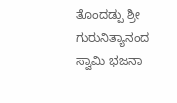ತೊಂದಡ್ಪು ಶ್ರೀ ಗುರುನಿತ್ಯಾನಂದ ಸ್ವಾಮಿ ಭಜನಾ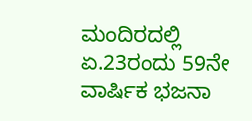ಮಂದಿರದಲ್ಲಿ ಏ.23ರಂದು 59ನೇ ವಾರ್ಷಿಕ ಭಜನಾ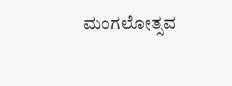ಮಂಗಲೋತ್ಸವ